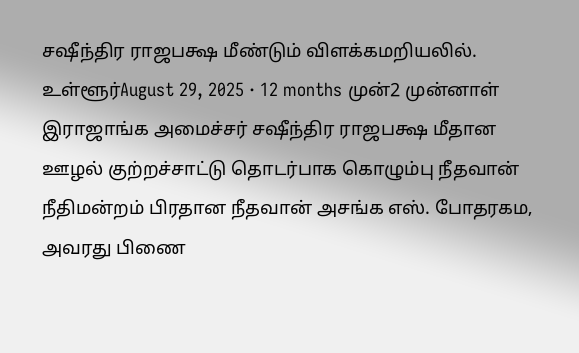சஷீந்திர ராஜபக்ஷ மீண்டும் விளக்கமறியலில். உள்ளூர்August 29, 2025 · 12 months முன்2 முன்னாள் இராஜாங்க அமைச்சர் சஷீந்திர ராஜபக்ஷ மீதான ஊழல் குற்றச்சாட்டு தொடர்பாக கொழும்பு நீதவான் நீதிமன்றம் பிரதான நீதவான் அசங்க எஸ். போதரகம, அவரது பிணை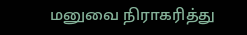மனுவை நிராகரித்து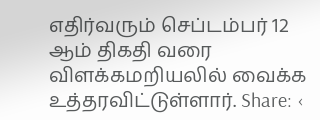எதிர்வரும் செப்டம்பர் 12 ஆம் திகதி வரை விளக்கமறியலில் வைக்க உத்தரவிட்டுள்ளார். Share: ‹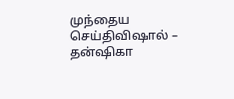முந்தைய செய்திவிஷால் – தன்ஷிகா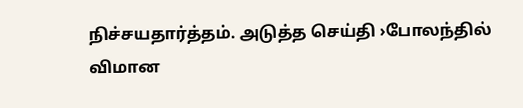நிச்சயதார்த்தம். அடுத்த செய்தி ›போலந்தில் விமான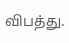விபத்து.